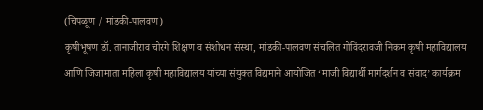(चिपळूण / मांडकी-पालवण)
कृषीभूषण डॉ. तानाजीराव चोरगे शिक्षण व संशोधन संस्था, मांडकी-पालवण संचलित गोविंदरावजी निकम कृषी महाविद्यालय आणि जिजामाता महिला कृषी महाविद्यालय यांच्या संयुक्त विद्यमाने आयोजित ‘माजी विद्यार्थी मार्गदर्शन व संवाद’ कार्यक्रम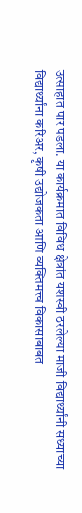उत्साहात पार पडला. या कार्यक्रमात विविध क्षेत्रांत यशस्वी ठरलेल्या माजी विद्यार्थ्यांनी सध्याच्या विद्यार्थ्यांना करिअर, कृषी उद्योजकता आणि व्यक्तिमत्त्व विकासाबाबत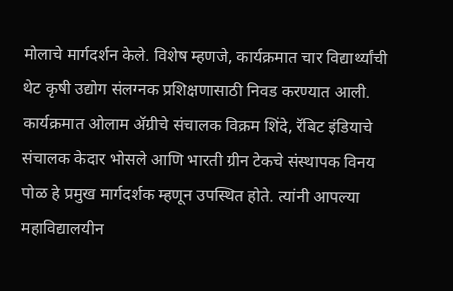मोलाचे मार्गदर्शन केले. विशेष म्हणजे, कार्यक्रमात चार विद्यार्थ्यांची थेट कृषी उद्योग संलग्नक प्रशिक्षणासाठी निवड करण्यात आली.
कार्यक्रमात ओलाम ॲग्रीचे संचालक विक्रम शिंदे, रॅबिट इंडियाचे संचालक केदार भोसले आणि भारती ग्रीन टेकचे संस्थापक विनय पोळ हे प्रमुख मार्गदर्शक म्हणून उपस्थित होते. त्यांनी आपल्या महाविद्यालयीन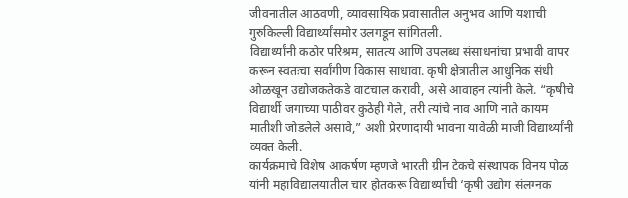जीवनातील आठवणी, व्यावसायिक प्रवासातील अनुभव आणि यशाची गुरुकिल्ली विद्यार्थ्यांसमोर उलगडून सांगितली.
विद्यार्थ्यांनी कठोर परिश्रम, सातत्य आणि उपलब्ध संसाधनांचा प्रभावी वापर करून स्वतःचा सर्वांगीण विकास साधावा. कृषी क्षेत्रातील आधुनिक संधी ओळखून उद्योजकतेकडे वाटचाल करावी, असे आवाहन त्यांनी केले. “कृषीचे विद्यार्थी जगाच्या पाठीवर कुठेही गेले, तरी त्यांचे नाव आणि नाते कायम मातीशी जोडलेले असावे,” अशी प्रेरणादायी भावना यावेळी माजी विद्यार्थ्यांनी व्यक्त केली.
कार्यक्रमाचे विशेष आकर्षण म्हणजे भारती ग्रीन टेकचे संस्थापक विनय पोळ यांनी महाविद्यालयातील चार होतकरू विद्यार्थ्यांची ‘कृषी उद्योग संलग्नक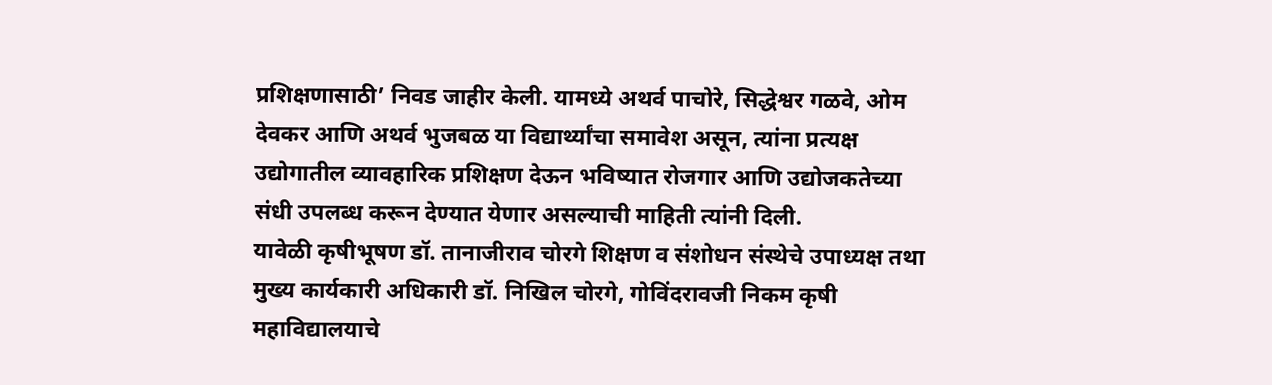प्रशिक्षणासाठी’ निवड जाहीर केली. यामध्ये अथर्व पाचोरे, सिद्धेश्वर गळवे, ओम देवकर आणि अथर्व भुजबळ या विद्यार्थ्यांचा समावेश असून, त्यांना प्रत्यक्ष उद्योगातील व्यावहारिक प्रशिक्षण देऊन भविष्यात रोजगार आणि उद्योजकतेच्या संधी उपलब्ध करून देण्यात येणार असल्याची माहिती त्यांनी दिली.
यावेळी कृषीभूषण डॉ. तानाजीराव चोरगे शिक्षण व संशोधन संस्थेचे उपाध्यक्ष तथा मुख्य कार्यकारी अधिकारी डॉ. निखिल चोरगे, गोविंदरावजी निकम कृषी महाविद्यालयाचे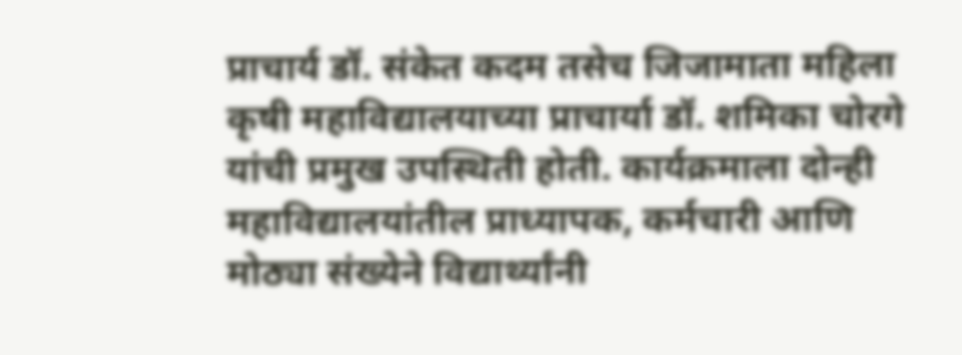प्राचार्य डॉ. संकेत कदम तसेच जिजामाता महिला कृषी महाविद्यालयाच्या प्राचार्या डॉ. शमिका चोरगे यांची प्रमुख उपस्थिती होती. कार्यक्रमाला दोन्ही महाविद्यालयांतील प्राध्यापक, कर्मचारी आणि मोठ्या संख्येने विद्यार्थ्यांनी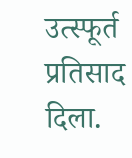उत्स्फूर्त प्रतिसाद दिला.